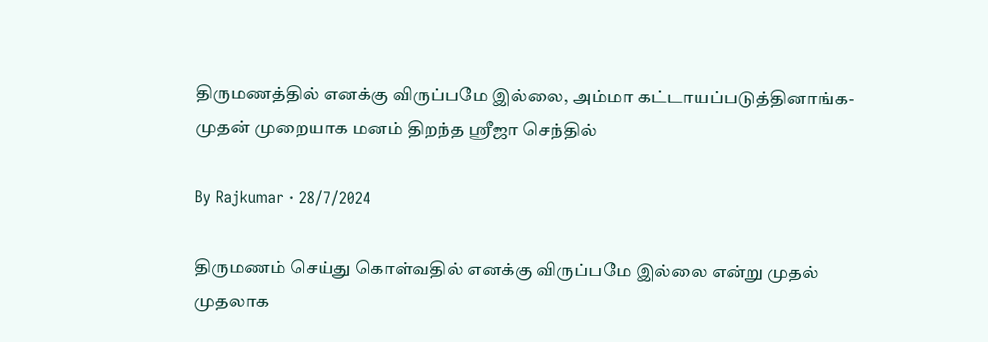திருமணத்தில் எனக்கு விருப்பமே இல்லை, அம்மா கட்டாயப்படுத்தினாங்க- முதன் முறையாக மனம் திறந்த ஸ்ரீஜா செந்தில்

By Rajkumar · 28/7/2024

திருமணம் செய்து கொள்வதில் எனக்கு விருப்பமே இல்லை என்று முதல் முதலாக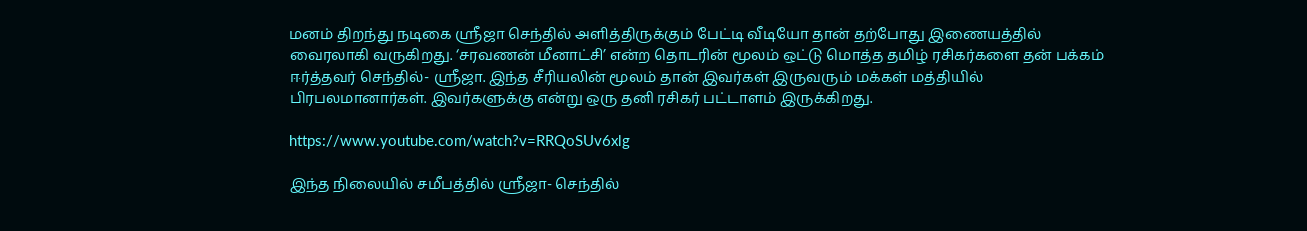மனம் திறந்து நடிகை ஸ்ரீஜா செந்தில் அளித்திருக்கும் பேட்டி வீடியோ தான் தற்போது இணையத்தில் வைரலாகி வருகிறது. ‘சரவணன் மீனாட்சி’ என்ற தொடரின் மூலம் ஒட்டு மொத்த தமிழ் ரசிகர்களை தன் பக்கம் ஈர்த்தவர் செந்தில்- ஸ்ரீஜா. இந்த சீரியலின் மூலம் தான் இவர்கள் இருவரும் மக்கள் மத்தியில் பிரபலமானார்கள். இவர்களுக்கு என்று ஒரு தனி ரசிகர் பட்டாளம் இருக்கிறது.

https://www.youtube.com/watch?v=RRQoSUv6xlg

இந்த நிலையில் சமீபத்தில் ஸ்ரீஜா- செந்தில்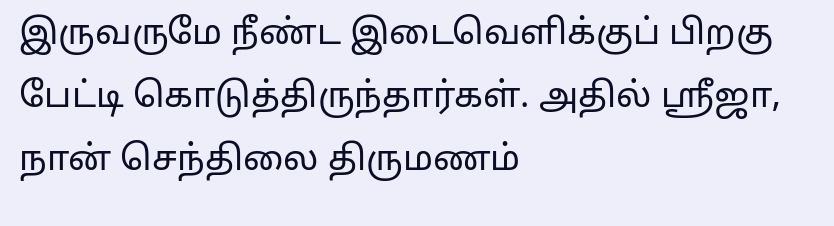இருவருமே நீண்ட இடைவெளிக்குப் பிறகு பேட்டி கொடுத்திருந்தார்கள். அதில் ஸ்ரீஜா, நான் செந்திலை திருமணம்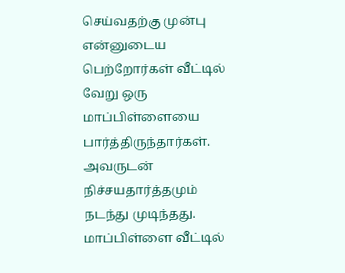செய்வதற்கு முன்பு என்னுடைய பெற்றோர்கள் வீட்டில் வேறு ஒரு மாப்பிள்ளையை பார்த்திருந்தார்கள். அவருடன் நிச்சயதார்த்தமும் நடந்து முடிந்தது. மாப்பிள்ளை வீட்டில்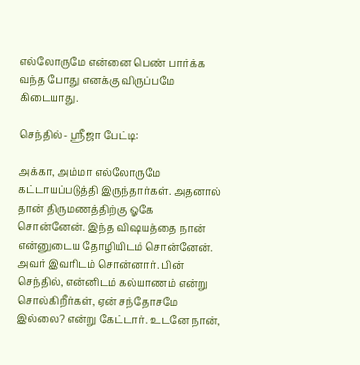எல்லோருமே என்னை பெண் பார்க்க வந்த போது எனக்கு விருப்பமே கிடையாது.

செந்தில்- ஸ்ரீஜா பேட்டி:

அக்கா, அம்மா எல்லோருமே கட்டாயப்படுத்தி இருந்தார்கள். அதனால் தான் திருமணத்திற்கு ஓகே சொன்னேன். இந்த விஷயத்தை நான் என்னுடைய தோழியிடம் சொன்னேன். அவர் இவரிடம் சொன்னார். பின் செந்தில், என்னிடம் கல்யாணம் என்று சொல்கிறீர்கள், ஏன் சந்தோசமே இல்லை? என்று கேட்டார். உடனே நான்,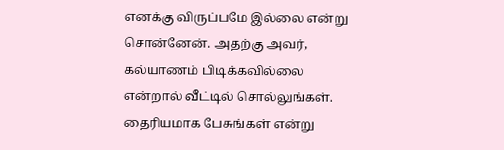எனக்கு விருப்பமே இல்லை என்று சொன்னேன். அதற்கு அவர், கல்யாணம் பிடிக்கவில்லை என்றால் வீட்டில் சொல்லுங்கள். தைரியமாக பேசுங்கள் என்று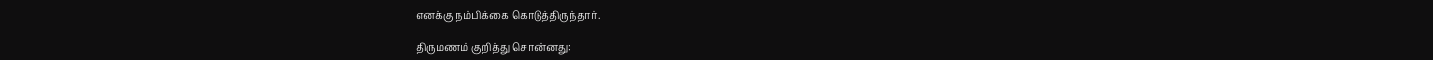எனக்கு நம்பிக்கை கொடுத்திருந்தார்.

திருமணம் குறித்து சொன்னது: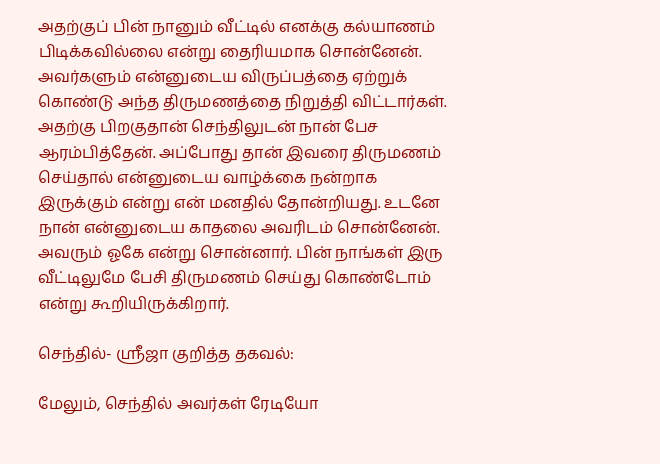அதற்குப் பின் நானும் வீட்டில் எனக்கு கல்யாணம் பிடிக்கவில்லை என்று தைரியமாக சொன்னேன். அவர்களும் என்னுடைய விருப்பத்தை ஏற்றுக் கொண்டு அந்த திருமணத்தை நிறுத்தி விட்டார்கள். அதற்கு பிறகுதான் செந்திலுடன் நான் பேச ஆரம்பித்தேன். அப்போது தான் இவரை திருமணம் செய்தால் என்னுடைய வாழ்க்கை நன்றாக இருக்கும் என்று என் மனதில் தோன்றியது. உடனே நான் என்னுடைய காதலை அவரிடம் சொன்னேன். அவரும் ஓகே என்று சொன்னார். பின் நாங்கள் இரு வீட்டிலுமே பேசி திருமணம் செய்து கொண்டோம் என்று கூறியிருக்கிறார்.

செந்தில்- ஸ்ரீஜா குறித்த தகவல்:

மேலும், செந்தில் அவர்கள் ரேடியோ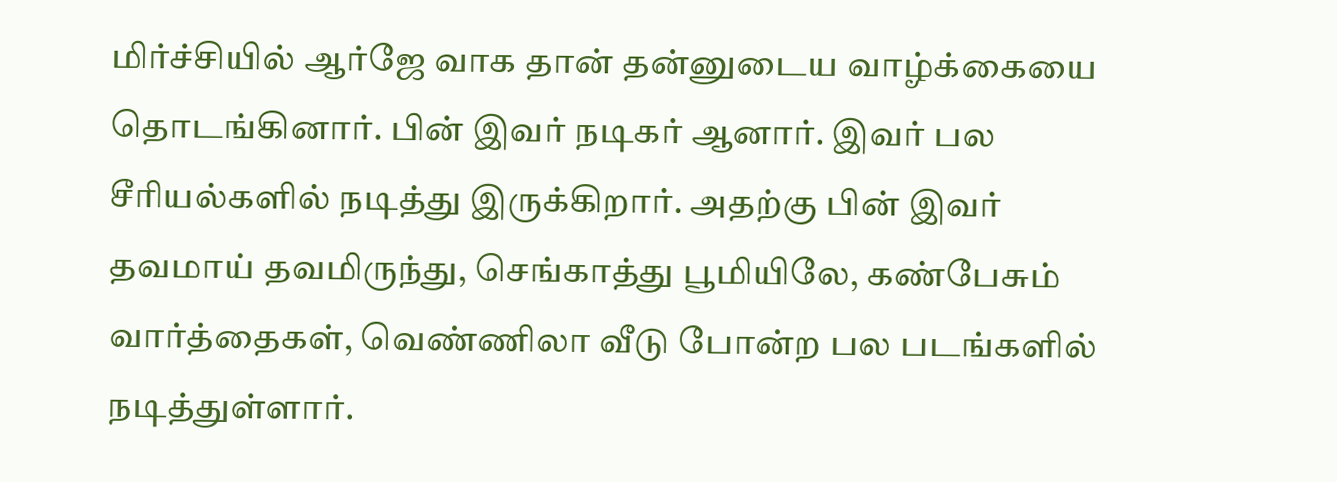மிர்ச்சியில் ஆர்ஜே வாக தான் தன்னுடைய வாழ்க்கையை தொடங்கினார். பின் இவர் நடிகர் ஆனார். இவர் பல சீரியல்களில் நடித்து இருக்கிறார். அதற்கு பின் இவர் தவமாய் தவமிருந்து, செங்காத்து பூமியிலே, கண்பேசும் வார்த்தைகள், வெண்ணிலா வீடு போன்ற பல படங்களில் நடித்துள்ளார்.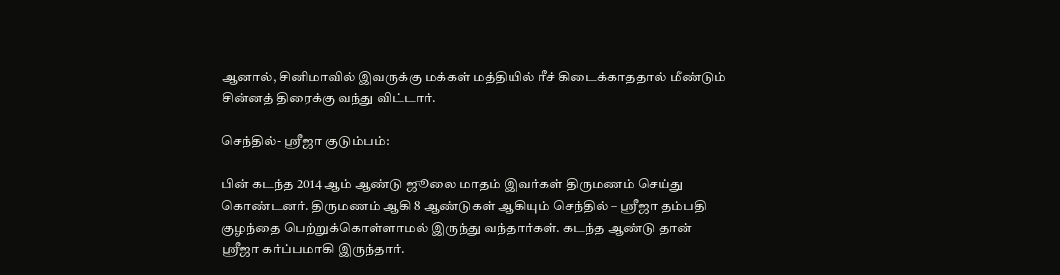ஆனால், சினிமாவில் இவருக்கு மக்கள் மத்தியில் ரீச் கிடைக்காததால் மீண்டும் சின்னத் திரைக்கு வந்து விட்டார்.

செந்தில்- ஸ்ரீஜா குடும்பம்:

பின் கடந்த 2014 ஆம் ஆண்டு ஜூலை மாதம் இவர்கள் திருமணம் செய்து கொண்டனர். திருமணம் ஆகி 8 ஆண்டுகள் ஆகியும் செந்தில் – ஸ்ரீஜா தம்பதி குழந்தை பெற்றுக்கொள்ளாமல் இருந்து வந்தார்கள். கடந்த ஆண்டு தான் ஸ்ரீஜா கர்ப்பமாகி இருந்தார்.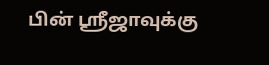பின் ஸ்ரீஜாவுக்கு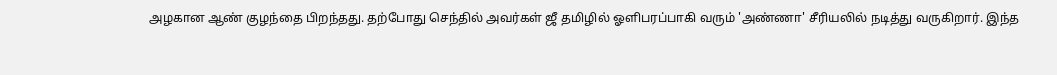அழகான ஆண் குழந்தை பிறந்தது. தற்போது செந்தில் அவர்கள் ஜீ தமிழில் ஓளிபரப்பாகி வரும் 'அண்ணா' சீரியலில் நடித்து வருகிறார். இந்த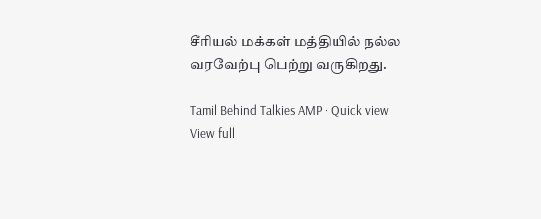சீரியல் மக்கள் மத்தியில் நல்ல வரவேற்பு பெற்று வருகிறது.

Tamil Behind Talkies AMP · Quick view
View full